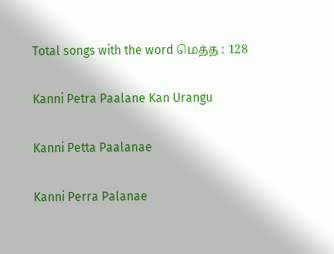Total songs with the word மெத்த : 128

Kanni Petra Paalane Kan Urangu

Kanni Petta Paalanae

Kanni Perra Palanae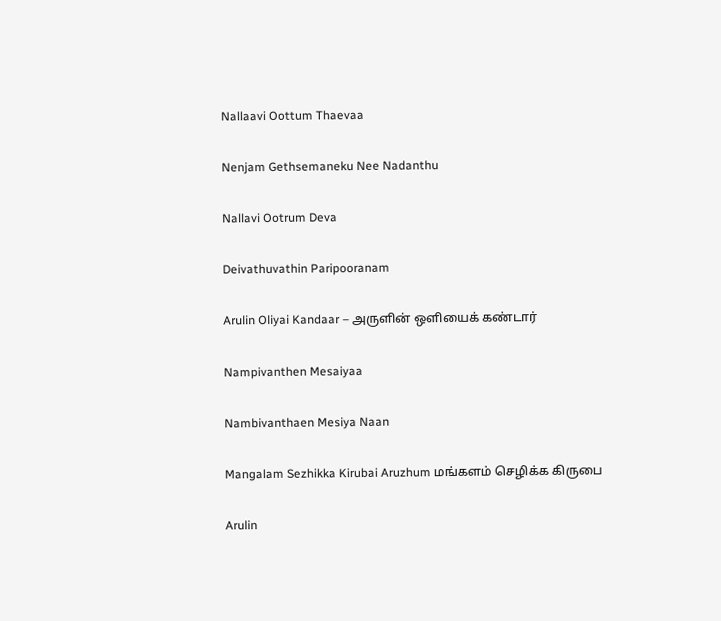Nallaavi Oottum Thaevaa

Nenjam Gethsemaneku Nee Nadanthu

Nallavi Ootrum Deva

Deivathuvathin Paripooranam

Arulin Oliyai Kandaar – அருளின் ஒளியைக் கண்டார்

Nampivanthen Mesaiyaa

Nambivanthaen Mesiya Naan

Mangalam Sezhikka Kirubai Aruzhum மங்களம் செழிக்க கிருபை

Arulin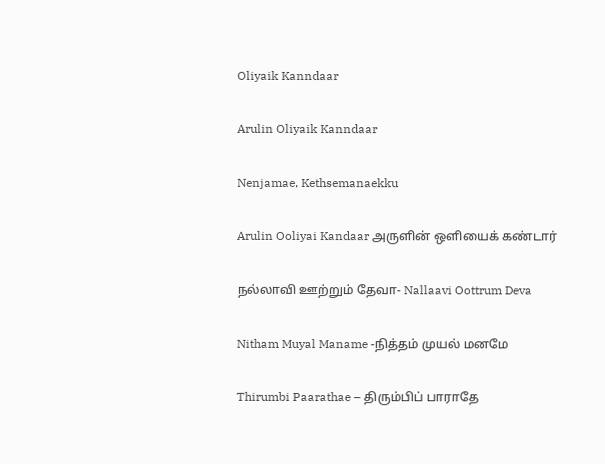Oliyaik Kanndaar

Arulin Oliyaik Kanndaar

Nenjamae, Kethsemanaekku

Arulin Ooliyai Kandaar அருளின் ஒளியைக் கண்டார்

நல்லாவி ஊற்றும் தேவா- Nallaavi Oottrum Deva

Nitham Muyal Maname -நித்தம் முயல் மனமே

Thirumbi Paarathae – திரும்பிப் பாராதே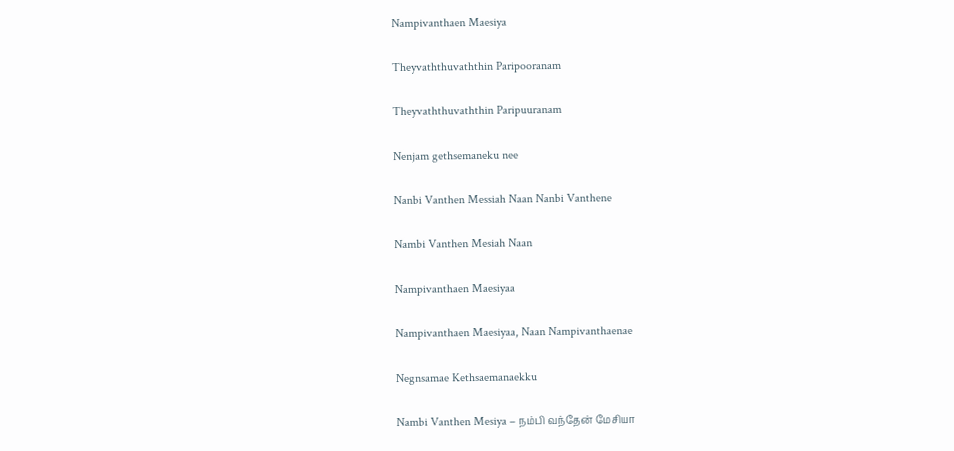Nampivanthaen Maesiya

Theyvaththuvaththin Paripooranam

Theyvaththuvaththin Paripuuranam

Nenjam gethsemaneku nee

Nanbi Vanthen Messiah Naan Nanbi Vanthene

Nambi Vanthen Mesiah Naan

Nampivanthaen Maesiyaa

Nampivanthaen Maesiyaa, Naan Nampivanthaenae

Negnsamae Kethsaemanaekku

Nambi Vanthen Mesiya – நம்பி வந்தேன் மேசியா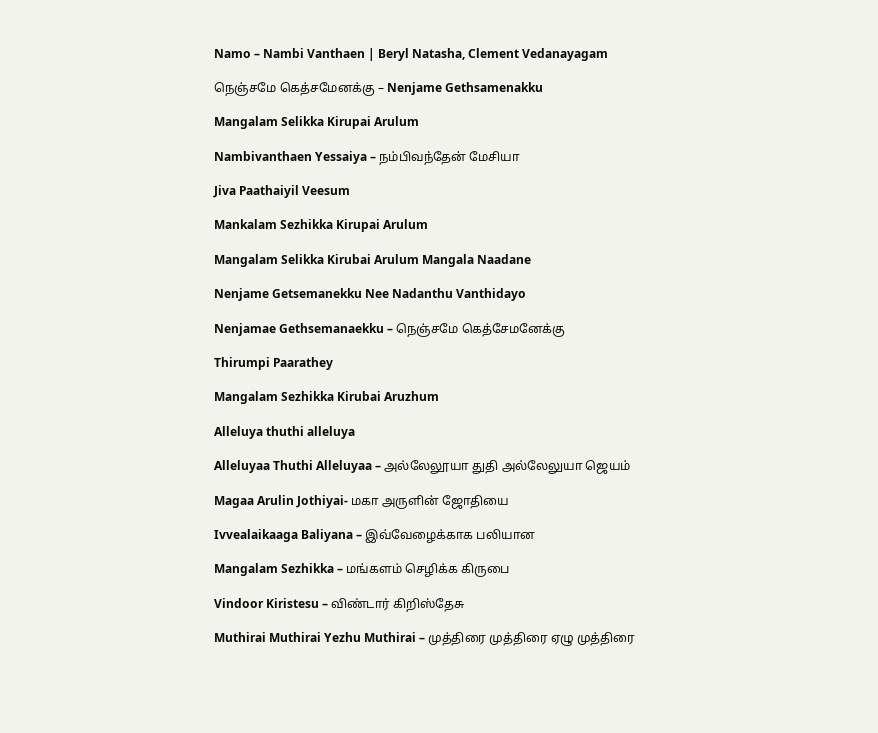Namo – Nambi Vanthaen | Beryl Natasha, Clement Vedanayagam

நெஞ்சமே கெத்சமேனக்கு – Nenjame Gethsamenakku

Mangalam Selikka Kirupai Arulum

Nambivanthaen Yessaiya – நம்பிவந்தேன் மேசியா

Jiva Paathaiyil Veesum

Mankalam Sezhikka Kirupai Arulum

Mangalam Selikka Kirubai Arulum Mangala Naadane

Nenjame Getsemanekku Nee Nadanthu Vanthidayo

Nenjamae Gethsemanaekku – நெஞ்சமே கெத்சேமனேக்கு

Thirumpi Paarathey

Mangalam Sezhikka Kirubai Aruzhum

Alleluya thuthi alleluya

Alleluyaa Thuthi Alleluyaa – அல்லேலூயா துதி அல்லேலுயா ஜெயம்

Magaa Arulin Jothiyai- மகா அருளின் ஜோதியை

Ivvealaikaaga Baliyana – இவ்வேழைக்காக பலியான

Mangalam Sezhikka – மங்களம் செழிக்க கிருபை

Vindoor Kiristesu – விண்டார் கிறிஸ்தேசு

Muthirai Muthirai Yezhu Muthirai – முத்திரை முத்திரை ஏழு முத்திரை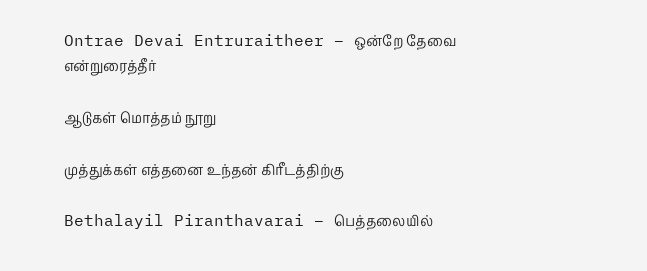Ontrae Devai Entruraitheer – ஒன்றே தேவை என்றுரைத்தீர்

ஆடுகள் மொத்தம் நூறு

முத்துக்கள் எத்தனை உந்தன் கிரீடத்திற்கு

Bethalayil Piranthavarai – பெத்தலையில்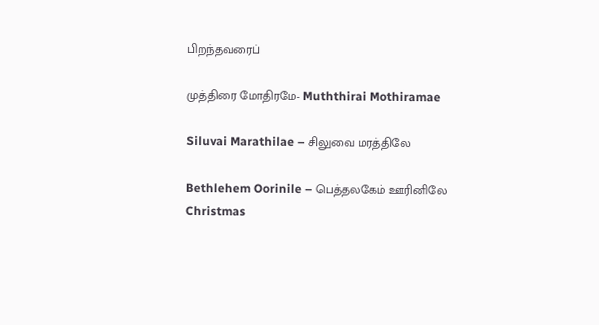பிறந்தவரைப்

முத்திரை மோதிரமே- Muththirai Mothiramae

Siluvai Marathilae – சிலுவை மரத்திலே

Bethlehem Oorinile – பெத்தலகேம் ஊரினிலே Christmas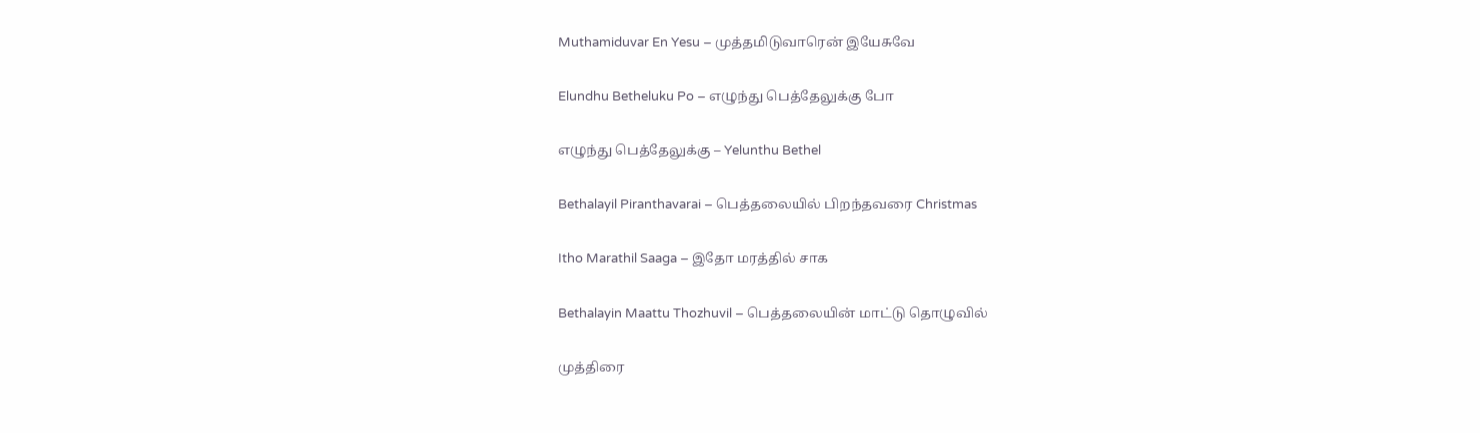Muthamiduvar En Yesu – முத்தமிடுவாரென் இயேசுவே

Elundhu Betheluku Po – எழுந்து பெத்தேலுக்கு போ

எழுந்து பெத்தேலுக்கு – Yelunthu Bethel

Bethalayil Piranthavarai – பெத்தலையில் பிறந்தவரை Christmas

Itho Marathil Saaga – இதோ மரத்தில் சாக

Bethalayin Maattu Thozhuvil – பெத்தலையின் மாட்டு தொழுவில்

முத்திரை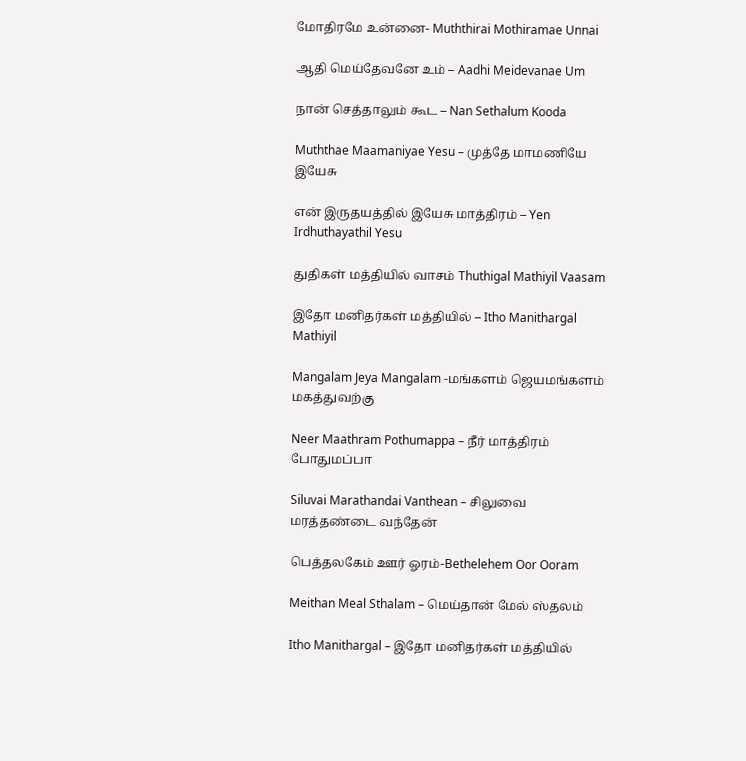மோதிரமே உன்னை- Muththirai Mothiramae Unnai

ஆதி மெய்தேவனே உம் – Aadhi Meidevanae Um

நான் செத்தாலும் கூட – Nan Sethalum Kooda

Muththae Maamaniyae Yesu – முத்தே மாமணியே இயேசு

என் இருதயத்தில் இயேசு மாத்திரம் – Yen Irdhuthayathil Yesu

துதிகள் மத்தியில் வாசம் Thuthigal Mathiyil Vaasam

இதோ மனிதர்கள் மத்தியில் – Itho Manithargal Mathiyil

Mangalam Jeya Mangalam -மங்களம் ஜெயமங்களம் மகத்துவற்கு

Neer Maathram Pothumappa – நீர் மாத்திரம் போதுமப்பா

Siluvai Marathandai Vanthean – சிலுவை மரத்தண்டை வந்தேன்

பெத்தலகேம் ஊர் ஓரம்-Bethelehem Oor Ooram

Meithan Meal Sthalam – மெய்தான் மேல் ஸ்தலம்

Itho Manithargal – இதோ மனிதர்கள் மத்தியில்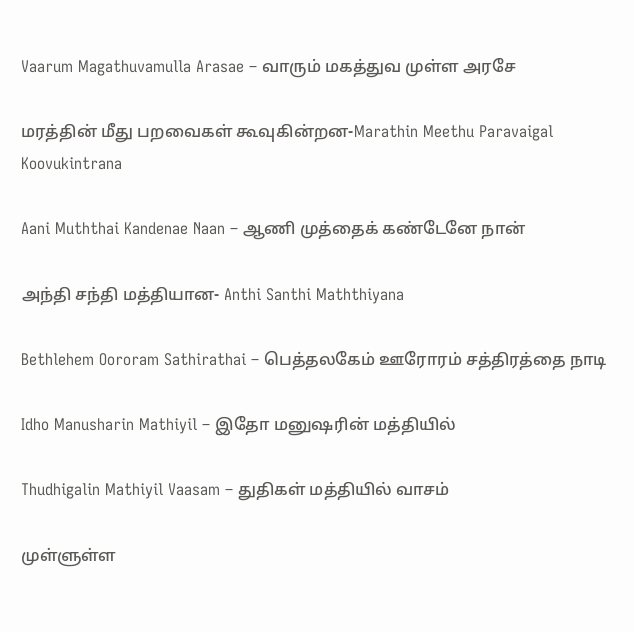Vaarum Magathuvamulla Arasae – வாரும் மகத்துவ முள்ள அரசே

மரத்தின் மீது பறவைகள் கூவுகின்றன-Marathin Meethu Paravaigal Koovukintrana

Aani Muththai Kandenae Naan – ஆணி முத்தைக் கண்டேனே நான்

அந்தி சந்தி மத்தியான- Anthi Santhi Maththiyana

Bethlehem Oororam Sathirathai – பெத்தலகேம் ஊரோரம் சத்திரத்தை நாடி

Idho Manusharin Mathiyil – இதோ மனுஷரின் மத்தியில்

Thudhigalin Mathiyil Vaasam – துதிகள் மத்தியில் வாசம்

முள்ளுள்ள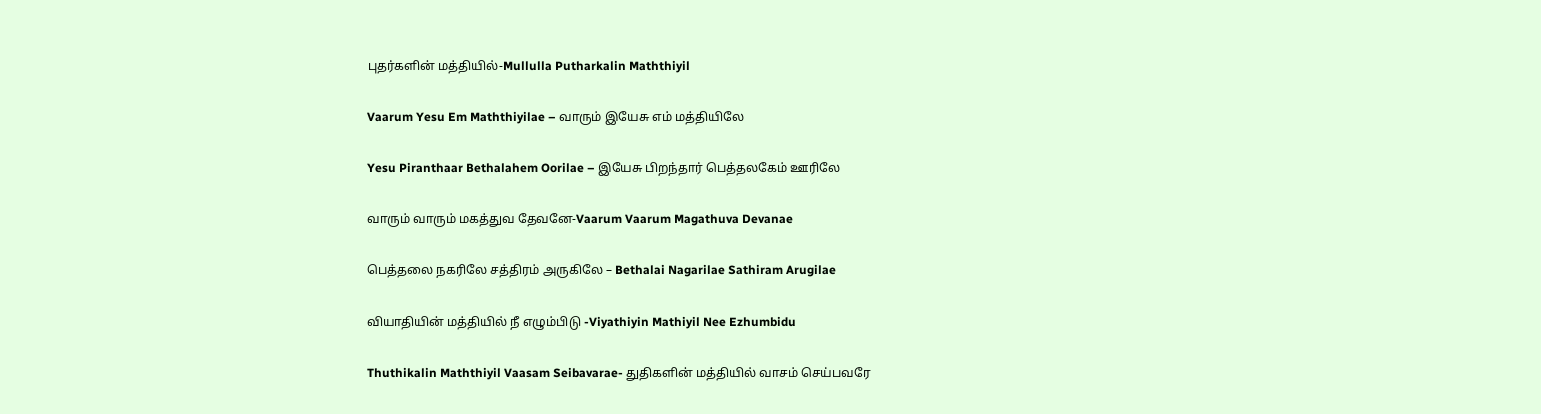புதர்களின் மத்தியில்-Mullulla Putharkalin Maththiyil

Vaarum Yesu Em Maththiyilae – வாரும் இயேசு எம் மத்தியிலே

Yesu Piranthaar Bethalahem Oorilae – இயேசு பிறந்தார் பெத்தலகேம் ஊரிலே

வாரும் வாரும் மகத்துவ தேவனே-Vaarum Vaarum Magathuva Devanae

பெத்தலை நகரிலே சத்திரம் அருகிலே – Bethalai Nagarilae Sathiram Arugilae

வியாதியின் மத்தியில் நீ எழும்பிடு -Viyathiyin Mathiyil Nee Ezhumbidu

Thuthikalin Maththiyil Vaasam Seibavarae- துதிகளின் மத்தியில் வாசம் செய்பவரே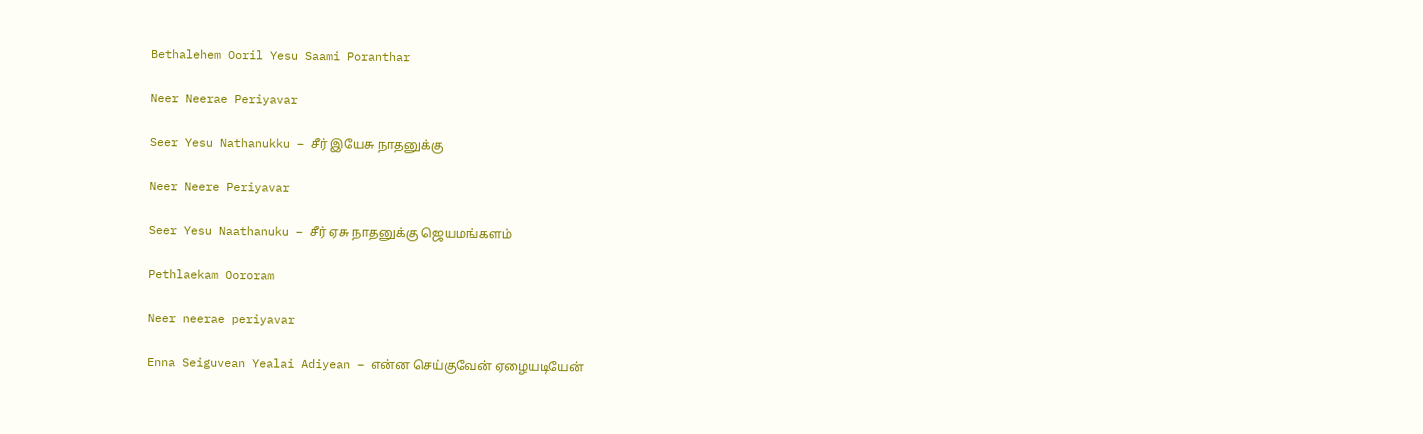Bethalehem Ooril Yesu Saami Poranthar

Neer Neerae Periyavar

Seer Yesu Nathanukku – சீர் இயேசு நாதனுக்கு

Neer Neere Periyavar

Seer Yesu Naathanuku – சீர் ஏசு நாதனுக்கு ஜெயமங்களம்

Pethlaekam Oororam

Neer neerae periyavar

Enna Seiguvean Yealai Adiyean – என்ன செய்குவேன் ஏழையடியேன்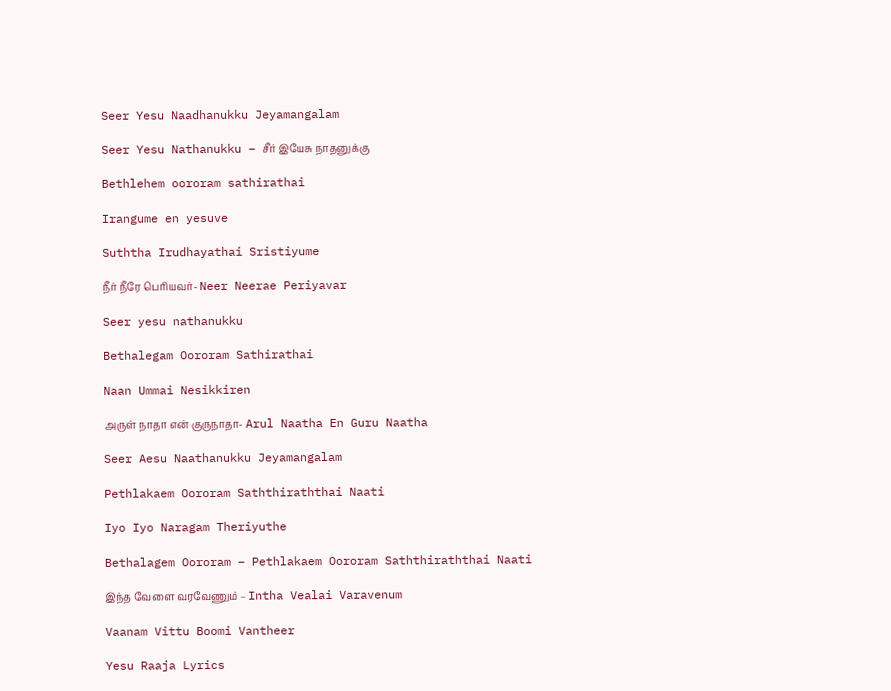Seer Yesu Naadhanukku Jeyamangalam

Seer Yesu Nathanukku – சீர் இயேசு நாதனுக்கு

Bethlehem oororam sathirathai

Irangume en yesuve

Suththa Irudhayathai Sristiyume

நீர் நீரே பெரியவர்- Neer Neerae Periyavar

Seer yesu nathanukku

Bethalegam Oororam Sathirathai

Naan Ummai Nesikkiren

அருள் நாதா என் குருநாதா- Arul Naatha En Guru Naatha

Seer Aesu Naathanukku Jeyamangalam

Pethlakaem Oororam Saththiraththai Naati

Iyo Iyo Naragam Theriyuthe

Bethalagem Oororam – Pethlakaem Oororam Saththiraththai Naati

இந்த வேளை வரவேணும் – Intha Vealai Varavenum

Vaanam Vittu Boomi Vantheer

Yesu Raaja Lyrics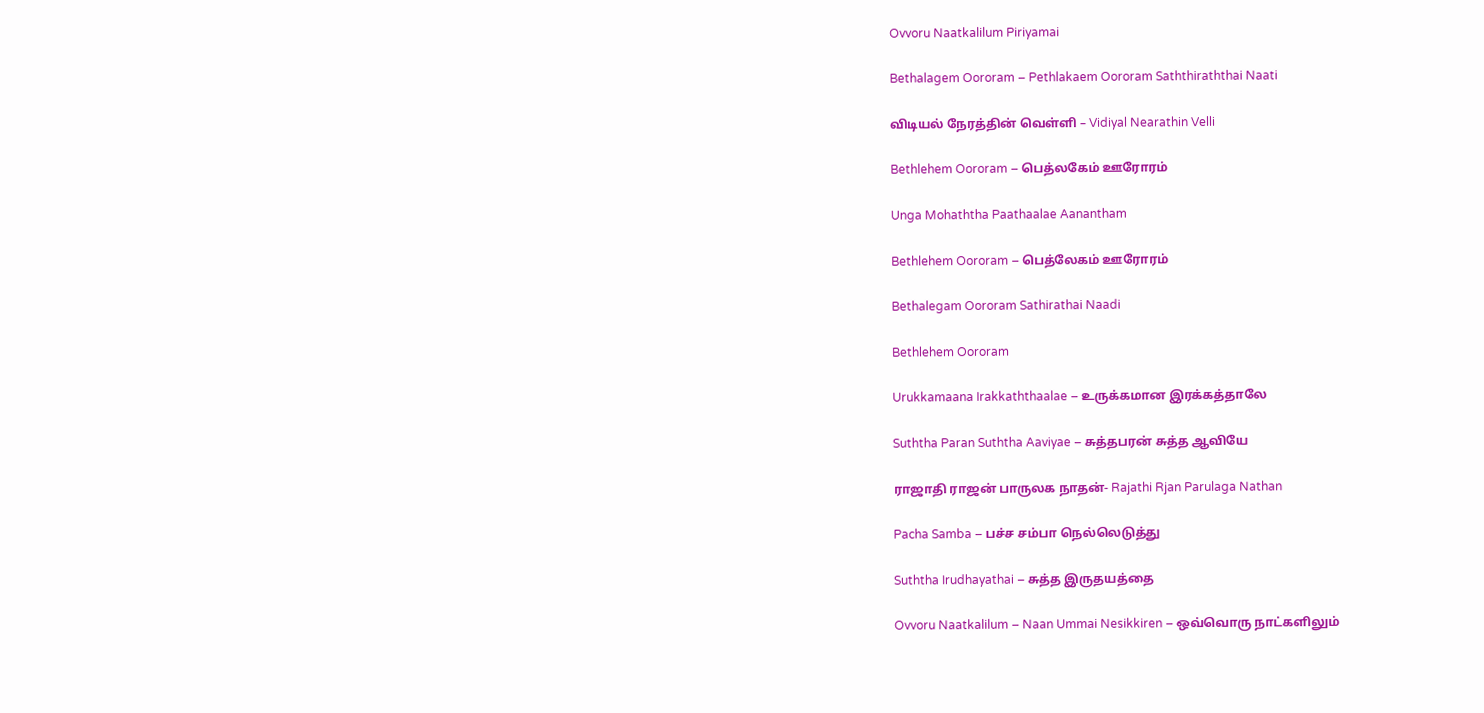Ovvoru Naatkalilum Piriyamai

Bethalagem Oororam – Pethlakaem Oororam Saththiraththai Naati

விடியல் நேரத்தின் வெள்ளி – Vidiyal Nearathin Velli

Bethlehem Oororam – பெத்லகேம் ஊரோரம்

Unga Mohaththa Paathaalae Aanantham

Bethlehem Oororam – பெத்லேகம் ஊரோரம்

Bethalegam Oororam Sathirathai Naadi

Bethlehem Oororam

Urukkamaana Irakkaththaalae – உருக்கமான இரக்கத்தாலே

Suththa Paran Suththa Aaviyae – சுத்தபரன் சுத்த ஆவியே

ராஜாதி ராஜன் பாருலக நாதன்- Rajathi Rjan Parulaga Nathan

Pacha Samba – பச்ச சம்பா நெல்லெடுத்து

Suththa Irudhayathai – சுத்த இருதயத்தை

Ovvoru Naatkalilum – Naan Ummai Nesikkiren – ஒவ்வொரு நாட்களிலும்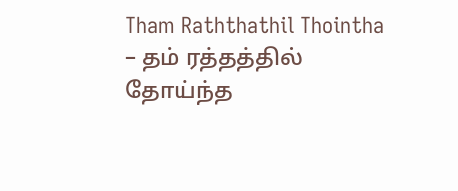Tham Raththathil Thointha – தம் ரத்தத்தில் தோய்ந்த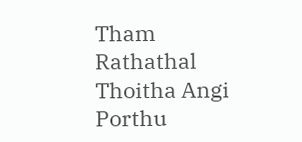Tham Rathathal Thoitha Angi Porthu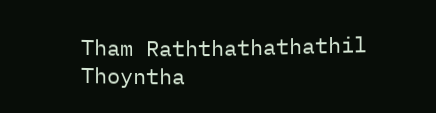Tham Raththathathathil Thoyntha